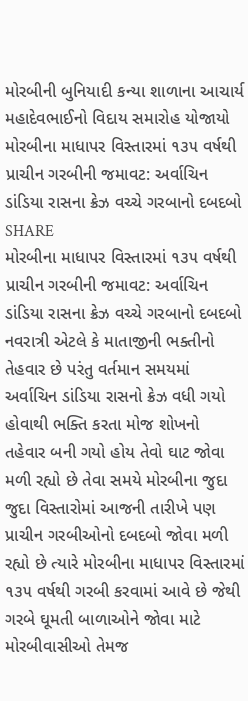મોરબીની બુનિયાદી કન્યા શાળાના આચાર્ય મહાદેવભાઈનો વિદાય સમારોહ યોજાયો
મોરબીના માધાપર વિસ્તારમાં ૧૩૫ વર્ષથી પ્રાચીન ગરબીની જમાવટ: અર્વાચિન ડાંડિયા રાસના ક્રેઝ વચ્ચે ગરબાનો દબદબો
SHARE
મોરબીના માધાપર વિસ્તારમાં ૧૩૫ વર્ષથી પ્રાચીન ગરબીની જમાવટ: અર્વાચિન ડાંડિયા રાસના ક્રેઝ વચ્ચે ગરબાનો દબદબો
નવરાત્રી એટલે કે માતાજીની ભક્તીનો તેહવાર છે પરંતુ વર્તમાન સમયમાં અર્વાચિન ડાંડિયા રાસનો ક્રેઝ વધી ગયો હોવાથી ભક્તિ કરતા મોજ શોખનો તહેવાર બની ગયો હોય તેવો ઘાટ જોવા મળી રહ્યો છે તેવા સમયે મોરબીના જુદા જુદા વિસ્તારોમાં આજની તારીખે પણ પ્રાચીન ગરબીઓનો દબદબો જોવા મળી રહ્યો છે ત્યારે મોરબીના માધાપર વિસ્તારમાં ૧૩૫ વર્ષથી ગરબી કરવામાં આવે છે જેથી ગરબે ઘૂમતી બાળાઓને જોવા માટે મોરબીવાસીઓ તેમજ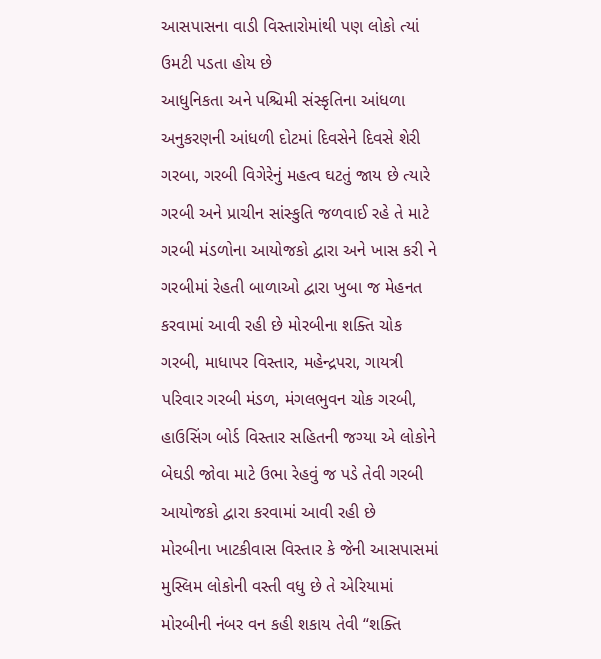આસપાસના વાડી વિસ્તારોમાંથી પણ લોકો ત્યાં ઉમટી પડતા હોય છે
આધુનિકતા અને પશ્ચિમી સંસ્કૃતિના આંધળા અનુકરણની આંધળી દોટમાં દિવસેને દિવસે શેરી ગરબા, ગરબી વિગેરેનું મહત્વ ઘટતું જાય છે ત્યારે ગરબી અને પ્રાચીન સાંસ્કુતિ જળવાઈ રહે તે માટે ગરબી મંડળોના આયોજકો દ્વારા અને ખાસ કરી ને ગરબીમાં રેહતી બાળાઓ દ્વારા ખુબા જ મેહનત કરવામાં આવી રહી છે મોરબીના શક્તિ ચોક ગરબી, માધાપર વિસ્તાર, મહેન્દ્રપરા, ગાયત્રી પરિવાર ગરબી મંડળ, મંગલભુવન ચોક ગરબી, હાઉસિંગ બોર્ડ વિસ્તાર સહિતની જગ્યા એ લોકોને બેઘડી જોવા માટે ઉભા રેહવું જ પડે તેવી ગરબી આયોજકો દ્વારા કરવામાં આવી રહી છે
મોરબીના ખાટકીવાસ વિસ્તાર કે જેની આસપાસમાં મુસ્લિમ લોકોની વસ્તી વધુ છે તે એરિયામાં મોરબીની નંબર વન કહી શકાય તેવી “શક્તિ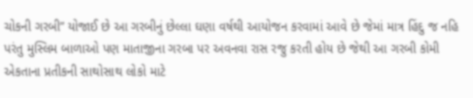ચોકની ગરબી” યોજાઈ છે આ ગરબીનું છેલ્લા ઘણા વર્ષથી આયોજન કરવામાં આવે છે જેમાં માત્ર હિંદુ જ નહિ પરંતુ મુસ્લિમ બાળાઓ પણ માતાજીના ગરબા પર અવનવા રાસ રજુ કરતી હોય છે જેથી આ ગરબી કોમી એકતાના પ્રતીકની સાથોસાથ લોકો માટે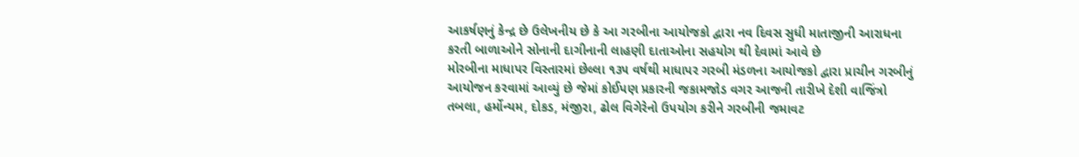આકર્ષણનું કેન્દ્ર છે ઉલેખનીય છે કે આ ગરબીના આયોજકો દ્વારા નવ દિવસ સુધી માતાજીની આરાધના કરતી બાળાઓને સોનાની દાગીનાની લાહણી દાતાઓના સહયોગ થી દેવામાં આવે છે
મોરબીના માધાપર વિસ્તારમાં છેલ્લા ૧૩૫ વર્ષથી માધાપર ગરબી મંડળના આયોજકો દ્વારા પ્રાચીન ગરબીનું આયોજન કરવામાં આવ્યું છે જેમાં કોઈપણ પ્રકારની જકામજોડ વગર આજની તારીખે દેશી વાજિંત્રો તબલા, હર્મોન્યમ, દોકડ, મંજીરા, ઢોલ વિગેરેનો ઉપયોગ કરીને ગરબીની જમાવટ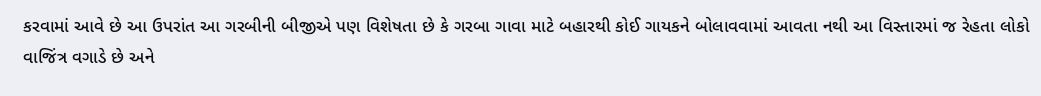કરવામાં આવે છે આ ઉપરાંત આ ગરબીની બીજીએ પણ વિશેષતા છે કે ગરબા ગાવા માટે બહારથી કોઈ ગાયકને બોલાવવામાં આવતા નથી આ વિસ્તારમાં જ રેહતા લોકો વાજિંત્ર વગાડે છે અને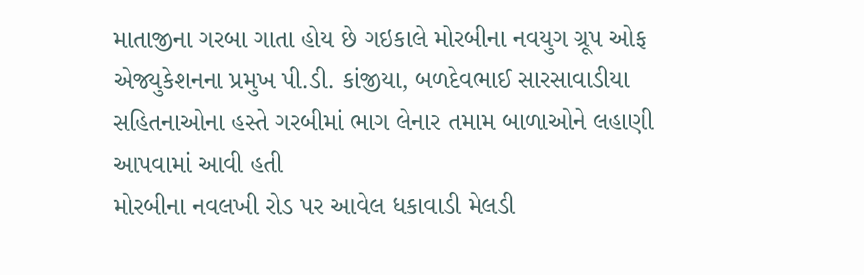માતાજીના ગરબા ગાતા હોય છે ગઇકાલે મોરબીના નવયુગ ગ્રૂપ ઓફ એજ્યુકેશનના પ્રમુખ પી.ડી. કાંજીયા, બળદેવભાઈ સારસાવાડીયા સહિતનાઓના હસ્તે ગરબીમાં ભાગ લેનાર તમામ બાળાઓને લહાણી આપવામાં આવી હતી
મોરબીના નવલખી રોડ પર આવેલ ધકાવાડી મેલડી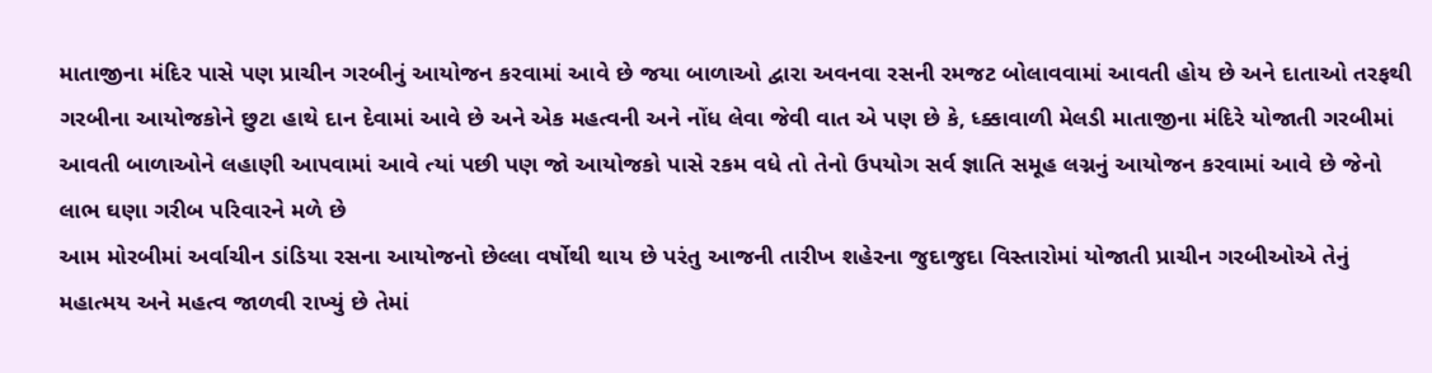માતાજીના મંદિર પાસે પણ પ્રાચીન ગરબીનું આયોજન કરવામાં આવે છે જયા બાળાઓ દ્વારા અવનવા રસની રમજટ બોલાવવામાં આવતી હોય છે અને દાતાઓ તરફથી ગરબીના આયોજકોને છુટા હાથે દાન દેવામાં આવે છે અને એક મહત્વની અને નોંધ લેવા જેવી વાત એ પણ છે કે, ધ્ક્કાવાળી મેલડી માતાજીના મંદિરે યોજાતી ગરબીમાં આવતી બાળાઓને લહાણી આપવામાં આવે ત્યાં પછી પણ જો આયોજકો પાસે રકમ વધે તો તેનો ઉપયોગ સર્વ જ્ઞાતિ સમૂહ લગ્નનું આયોજન કરવામાં આવે છે જેનો લાભ ઘણા ગરીબ પરિવારને મળે છે
આમ મોરબીમાં અર્વાચીન ડાંડિયા રસના આયોજનો છેલ્લા વર્ષોથી થાય છે પરંતુ આજની તારીખ શહેરના જુદાજુદા વિસ્તારોમાં યોજાતી પ્રાચીન ગરબીઓએ તેનું મહાત્મય અને મહત્વ જાળવી રાખ્યું છે તેમાં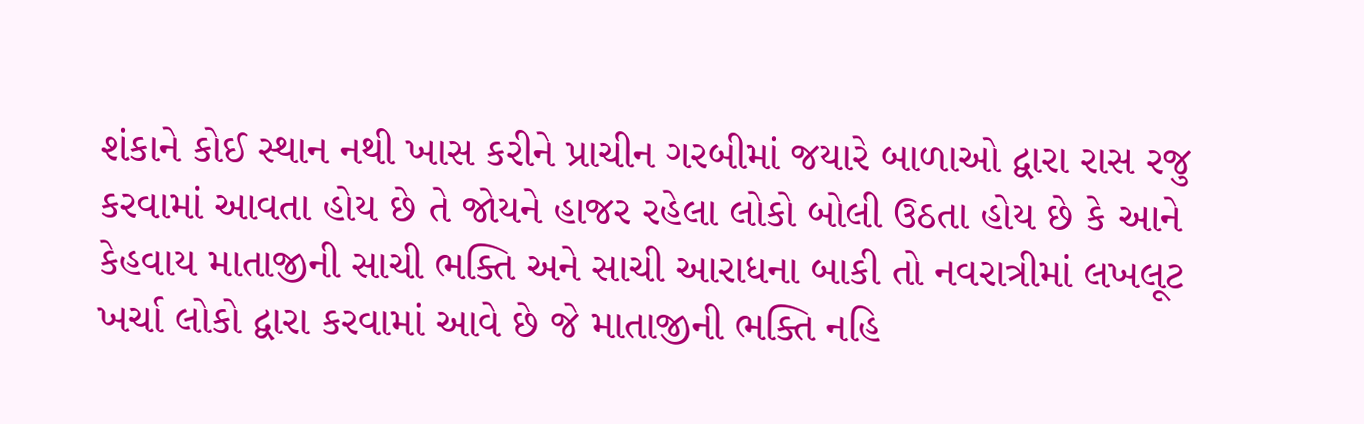શંકાને કોઈ સ્થાન નથી ખાસ કરીને પ્રાચીન ગરબીમાં જયારે બાળાઓ દ્વારા રાસ રજુ કરવામાં આવતા હોય છે તે જોયને હાજર રહેલા લોકો બોલી ઉઠતા હોય છે કે આને કેહવાય માતાજીની સાચી ભક્તિ અને સાચી આરાધના બાકી તો નવરાત્રીમાં લખલૂટ ખર્ચા લોકો દ્વારા કરવામાં આવે છે જે માતાજીની ભક્તિ નહિ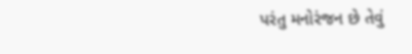પરંતુ મનોરંજન છે તેવું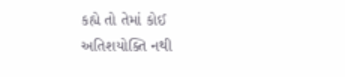કહ્યે તો તેમાં કોઈ અતિશયોક્તિ નથી